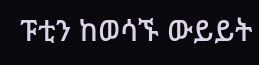ፑቲን ከወሳኙ ውይይት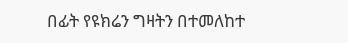በፊት የዩክሬን ግዛትን በተመለከተ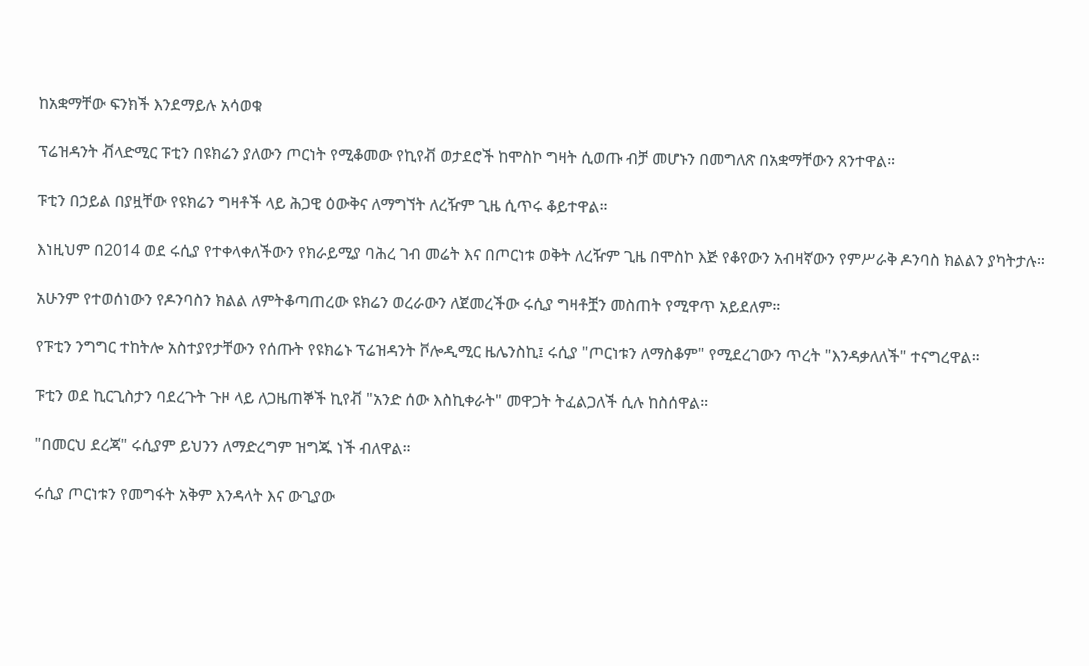ከአቋማቸው ፍንክች እንደማይሉ አሳወቁ

ፕሬዝዳንት ቭላድሚር ፑቲን በዩክሬን ያለውን ጦርነት የሚቆመው የኪየቭ ወታደሮች ከሞስኮ ግዛት ሲወጡ ብቻ መሆኑን በመግለጽ በአቋማቸውን ጸንተዋል።

ፑቲን በኃይል በያዟቸው የዩክሬን ግዛቶች ላይ ሕጋዊ ዕውቅና ለማግኘት ለረዥም ጊዜ ሲጥሩ ቆይተዋል።

እነዚህም በ2014 ወደ ሩሲያ የተቀላቀለችውን የክራይሚያ ባሕረ ገብ መሬት እና በጦርነቱ ወቅት ለረዥም ጊዜ በሞስኮ እጅ የቆየውን አብዛኛውን የምሥራቅ ዶንባስ ክልልን ያካትታሉ።

አሁንም የተወሰነውን የዶንባስን ክልል ለምትቆጣጠረው ዩክሬን ወረራውን ለጀመረችው ሩሲያ ግዛቶቿን መስጠት የሚዋጥ አይደለም።

የፑቲን ንግግር ተከትሎ አስተያየታቸውን የሰጡት የዩክሬኑ ፕሬዝዳንት ቮሎዲሚር ዜሌንስኪ፤ ሩሲያ "ጦርነቱን ለማስቆም" የሚደረገውን ጥረት "እንዳቃለለች" ተናግረዋል።

ፑቲን ወደ ኪርጊስታን ባደረጉት ጉዞ ላይ ለጋዜጠኞች ኪየቭ "አንድ ሰው እስኪቀራት" መዋጋት ትፈልጋለች ሲሉ ከስሰዋል።

"በመርህ ደረጃ" ሩሲያም ይህንን ለማድረግም ዝግጁ ነች ብለዋል።

ሩሲያ ጦርነቱን የመግፋት አቅም እንዳላት እና ውጊያው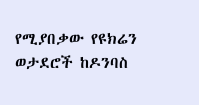የሚያበቃው የዩክሬን ወታደሮች ከዶንባስ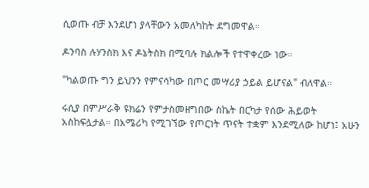ሲወጡ ብቻ እንደሆነ ያላቸውን አመለካከት ደግመዋል።

ዶንባስ ሉሃንስክ እና ዶኔትስክ በሚባሉ ክልሎች የተዋቀረው ነው።

"ካልወጡ ግን ይህንን የምናሳካው በጦር መሣሪያ ኃይል ይሆናል" ብለዋል።

ሩሲያ በምሥራቅ ዩክሬን የምታስመዘግበው ስኬት በርካታ የሰው ሕይወት አስከፍሏታል። በአሜሪካ የሚገኘው የጦርነት ጥናት ተቋም እንደሚለው ከሆነ፤ አሁን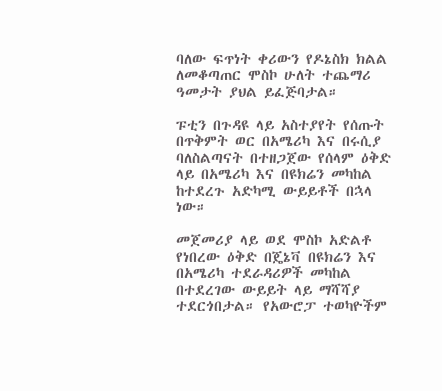ባለው ፍጥነት ቀሪውን የዶኔስክ ክልል ለመቆጣጠር ሞስኮ ሁለት ተጨማሪ ዓመታት ያህል ይፈጅባታል።

ፑቲን በጉዳዩ ላይ አስተያየት የሰጡት በጥቅምት ወር በአሜሪካ እና በሩሲያ ባለስልጣናት በተዘጋጀው የሰላም ዕቅድ ላይ በአሜሪካ እና በዩክሬን መካከል ከተደረጉ አድካሚ ውይይቶች በኋላ ነው።

መጀመሪያ ላይ ወደ ሞስኮ አድልቶ የነበረው ዕቅድ በጄኔቫ በዩክሬን እና በአሜሪካ ተደራዳሪዎች መካከል በተደረገው ውይይት ላይ ማሻሻያ ተደርጎበታል። የአውሮፓ ተወካዮችም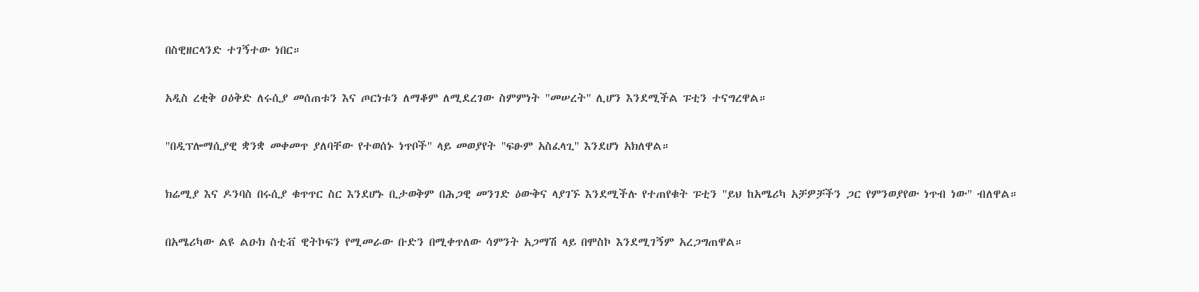በስዊዘርላንድ ተገኝተው ነበር።

አዲስ ረቂቅ ዐዕቅድ ለሩሲያ መሰጠቱን እና ጦርነቱን ለማቆም ለሚደረገው ስምምነት "መሠረት" ሊሆን እንደሚችል ፑቲን ተናግረዋል።

"በዲፕሎማሲያዊ ቋንቋ መቀመጥ ያለባቸው የተወሰኑ ነጥቦች" ላይ መወያየት "ፍፁም አስፈላጊ" እንደሆነ አክለዋል።

ክሬሚያ እና ዶንባስ በሩሲያ ቁጥጥር ስር እንደሆኑ ቢታወቅም በሕጋዊ መንገድ ዕውቅና ላያገኙ እንደሚችሉ የተጠየቁት ፑቲን "ይህ ከአሜሪካ አቻዎቻችን ጋር የምንወያየው ነጥብ ነው" ብለዋል።

በአሜሪካው ልዩ ልዑክ ስቲቭ ዊትኮፍን የሚመራው ቡድን በሚቀጥለው ሳምንት አጋማሽ ላይ በሞስኮ እንደሚገኝም አረጋግጠዋል።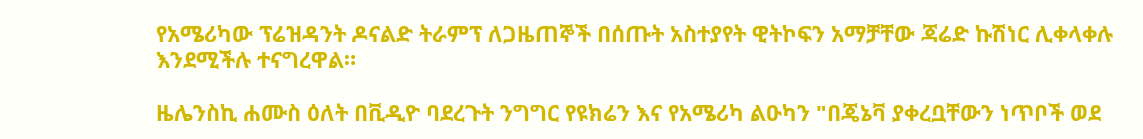የአሜሪካው ፕሬዝዳንት ዶናልድ ትራምፕ ለጋዜጠኞች በሰጡት አስተያየት ዊትኮፍን አማቻቸው ጃሬድ ኩሽነር ሊቀላቀሉ እንደሚችሉ ተናግረዋል።

ዜሌንስኪ ሐሙስ ዕለት በቪዲዮ ባደረጉት ንግግር የዩክሬን እና የአሜሪካ ልዑካን "በጄኔቫ ያቀረቧቸውን ነጥቦች ወደ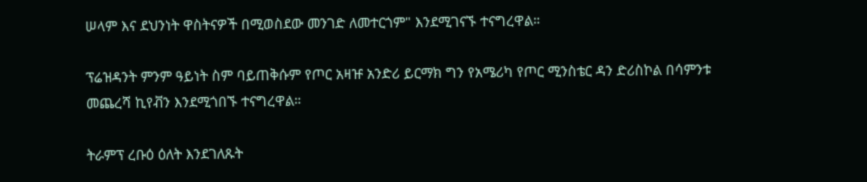ሠላም እና ደህንነት ዋስትናዎች በሚወስደው መንገድ ለመተርጎም" እንደሚገናኙ ተናግረዋል።

ፕሬዝዳንት ምንም ዓይነት ስም ባይጠቅሱም የጦር አዛዡ አንድሪ ይርማክ ግን የአሜሪካ የጦር ሚንስቴር ዳን ድሪስኮል በሳምንቱ መጨረሻ ኪየቭን እንደሚጎበኙ ተናግረዋል።

ትራምፕ ረቡዕ ዕለት እንደገለጹት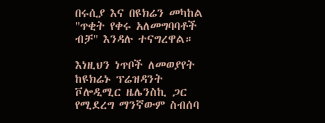በሩሲያ እና በዩክሬን መካከል "ጥቂት የቀሩ አለመግባባቶች ብቻ" እንዳሉ ተናግረዋል።

እነዚህን ነጥቦች ለመወያየት ከዩክሬኑ ፕሬዝዳንት ቮሎዲሚር ዜሌንስኪ ጋር የሚደረግ ማንኛውም ስብሰባ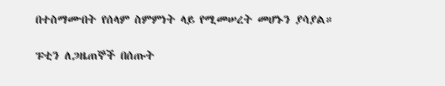በተስማሙበት የሰላም ስምምነት ላይ የሚመሠረት መሆኑን ያሳያል።

ፑቲን ለጋዜጠኞች በሰጡት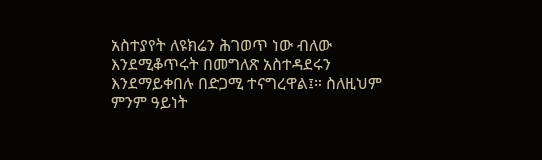አስተያየት ለዩክሬን ሕገወጥ ነው ብለው እንደሚቆጥሩት በመግለጽ አስተዳደሩን እንደማይቀበሉ በድጋሚ ተናግረዋል፤። ስለዚህም ምንም ዓይነት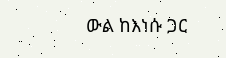ውል ከእነሱ ጋር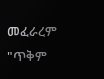መፈራረም "ጥቅም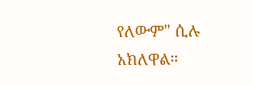የለውም" ሲሉ አክለዋል።